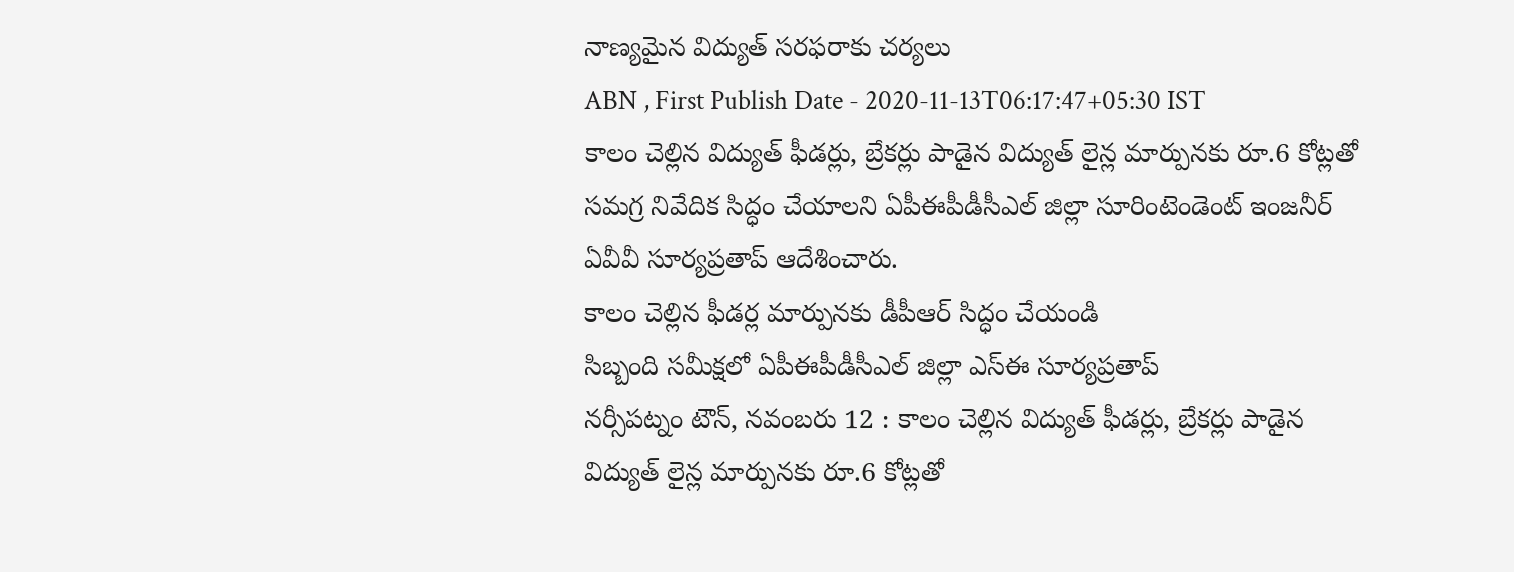నాణ్యమైన విద్యుత్ సరఫరాకు చర్యలు
ABN , First Publish Date - 2020-11-13T06:17:47+05:30 IST
కాలం చెల్లిన విద్యుత్ ఫీడర్లు, బ్రేకర్లు పాడైన విద్యుత్ లైన్ల మార్పునకు రూ.6 కోట్లతో సమగ్ర నివేదిక సిద్ధం చేయాలని ఏపీఈపీడీసీఎల్ జిల్లా సూరింటెండెంట్ ఇంజనీర్ ఏవీవీ సూర్యప్రతాప్ ఆదేశించారు.
కాలం చెల్లిన ఫీడర్ల మార్పునకు డీపీఆర్ సిద్ధం చేయండి
సిబ్బంది సమీక్షలో ఏపీఈపీడీసీఎల్ జిల్లా ఎస్ఈ సూర్యప్రతాప్
నర్సీపట్నం టౌన్, నవంబరు 12 : కాలం చెల్లిన విద్యుత్ ఫీడర్లు, బ్రేకర్లు పాడైన విద్యుత్ లైన్ల మార్పునకు రూ.6 కోట్లతో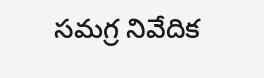సమగ్ర నివేదిక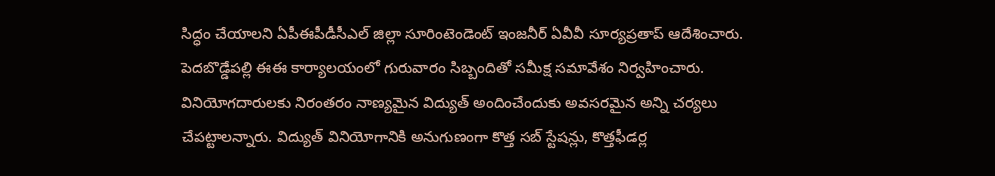సిద్ధం చేయాలని ఏపీఈపీడీసీఎల్ జిల్లా సూరింటెండెంట్ ఇంజనీర్ ఏవీవీ సూర్యప్రతాప్ ఆదేశించారు. పెదబొడ్డేపల్లి ఈఈ కార్యాలయంలో గురువారం సిబ్బందితో సమీక్ష సమావేశం నిర్వహించారు. వినియోగదారులకు నిరంతరం నాణ్యమైన విద్యుత్ అందించేందుకు అవసరమైన అన్ని చర్యలు చేపట్టాలన్నారు. విద్యుత్ వినియోగానికి అనుగుణంగా కొత్త సబ్ స్టేషన్లు, కొత్తఫీడర్ల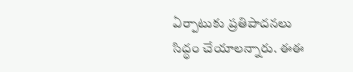ఏర్పాటుకు ప్రతిపాదనలు సిద్ధం చేయాలన్నారు. ఈఈ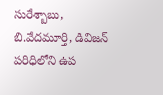సురేశ్బాబు, బి.వేదమూర్తి, డివిజన్ పరిధిలోని ఉప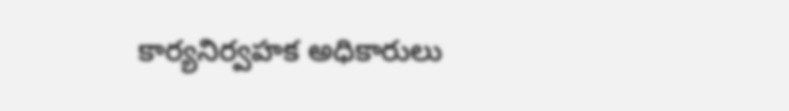కార్యనిర్వహక అధికారులు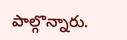పాల్గొన్నారు.